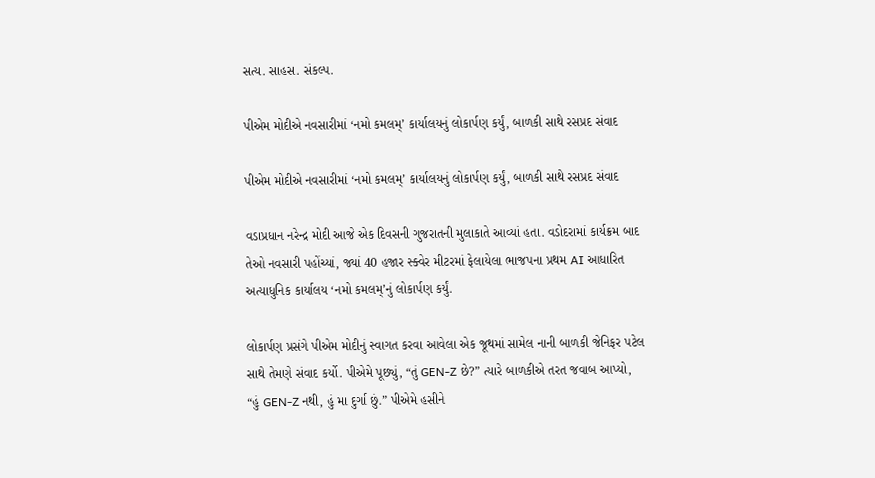સત્ય. સાહસ. સંકલ્પ.

પીએમ મોદીએ નવસારીમાં ‘નમો કમલમ્’ કાર્યાલયનું લોકાર્પણ કર્યું, બાળકી સાથે રસપ્રદ સંવાદ

પીએમ મોદીએ નવસારીમાં ‘નમો કમલમ્’ કાર્યાલયનું લોકાર્પણ કર્યું, બાળકી સાથે રસપ્રદ સંવાદ

વડાપ્રધાન નરેન્દ્ર મોદી આજે એક દિવસની ગુજરાતની મુલાકાતે આવ્યાં હતા. વડોદરામાં કાર્યક્રમ બાદ તેઓ નવસારી પહોંચ્યાં, જ્યાં 40 હજાર સ્ક્વેર મીટરમાં ફેલાયેલા ભાજપના પ્રથમ AI આધારિત અત્યાધુનિક કાર્યાલય ‘નમો કમલમ્’નું લોકાર્પણ કર્યું.

લોકાર્પણ પ્રસંગે પીએમ મોદીનું સ્વાગત કરવા આવેલા એક જૂથમાં સામેલ નાની બાળકી જેનિફર પટેલ સાથે તેમણે સંવાદ કર્યો. પીએમે પૂછ્યું, “તું GEN-Z છે?” ત્યારે બાળકીએ તરત જવાબ આપ્યો, “હું GEN-Z નથી, હું મા દુર્ગા છું.” પીએમે હસીને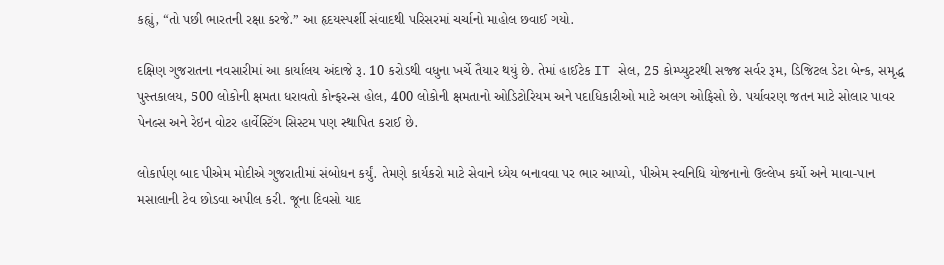કહ્યું, “તો પછી ભારતની રક્ષા કરજે.” આ હૃદયસ્પર્શી સંવાદથી પરિસરમાં ચર્ચાનો માહોલ છવાઈ ગયો.

દક્ષિણ ગુજરાતના નવસારીમાં આ કાર્યાલય અંદાજે રૂ. 10 કરોડથી વધુના ખર્ચે તૈયાર થયું છે. તેમાં હાઈટેક IT સેલ, 25 કોમ્પ્યુટરથી સજ્જ સર્વર રૂમ, ડિજિટલ ડેટા બેન્ક, સમૃદ્ધ પુસ્તકાલય, 500 લોકોની ક્ષમતા ધરાવતો કોન્ફરન્સ હોલ, 400 લોકોની ક્ષમતાનો ઓડિટોરિયમ અને પદાધિકારીઓ માટે અલગ ઓફિસો છે. પર્યાવરણ જતન માટે સોલાર પાવર પેનલ્સ અને રેઇન વોટર હાર્વેસ્ટિંગ સિસ્ટમ પણ સ્થાપિત કરાઈ છે.

લોકાર્પણ બાદ પીએમ મોદીએ ગુજરાતીમાં સંબોધન કર્યું. તેમણે કાર્યકરો માટે સેવાને ધ્યેય બનાવવા પર ભાર આપ્યો, પીએમ સ્વનિધિ યોજનાનો ઉલ્લેખ કર્યો અને માવા-પાન મસાલાની ટેવ છોડવા અપીલ કરી. જૂના દિવસો યાદ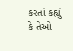કરતાં કહ્યું કે તેઓ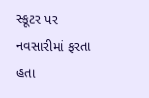સ્કૂટર પર નવસારીમાં ફરતા હતા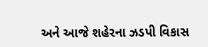અને આજે શહેરના ઝડપી વિકાસ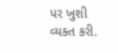પર ખુશી વ્યક્ત કરી.